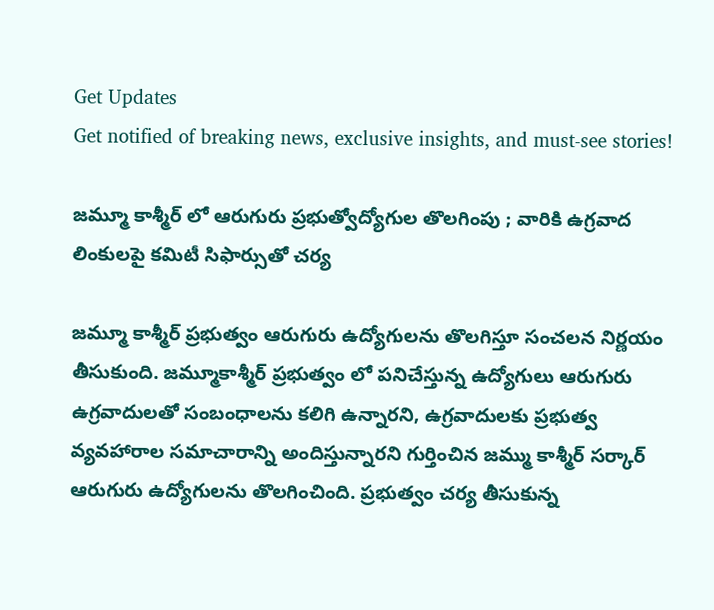Get Updates
Get notified of breaking news, exclusive insights, and must-see stories!

జమ్మూ కాశ్మీర్ లో ఆరుగురు ప్రభుత్వోద్యోగుల తొలగింపు ; వారికి ఉగ్రవాద లింకులపై కమిటీ సిఫార్సుతో చర్య

జమ్మూ కాశ్మీర్ ప్రభుత్వం ఆరుగురు ఉద్యోగులను తొలగిస్తూ సంచలన నిర్ణయం తీసుకుంది. జమ్మూకాశ్మీర్ ప్రభుత్వం లో పనిచేస్తున్న ఉద్యోగులు ఆరుగురు ఉగ్రవాదులతో సంబంధాలను కలిగి ఉన్నారని, ఉగ్రవాదులకు ప్రభుత్వ వ్యవహారాల సమాచారాన్ని అందిస్తున్నారని గుర్తించిన జమ్ము కాశ్మీర్ సర్కార్ ఆరుగురు ఉద్యోగులను తొలగించింది. ప్రభుత్వం చర్య తీసుకున్న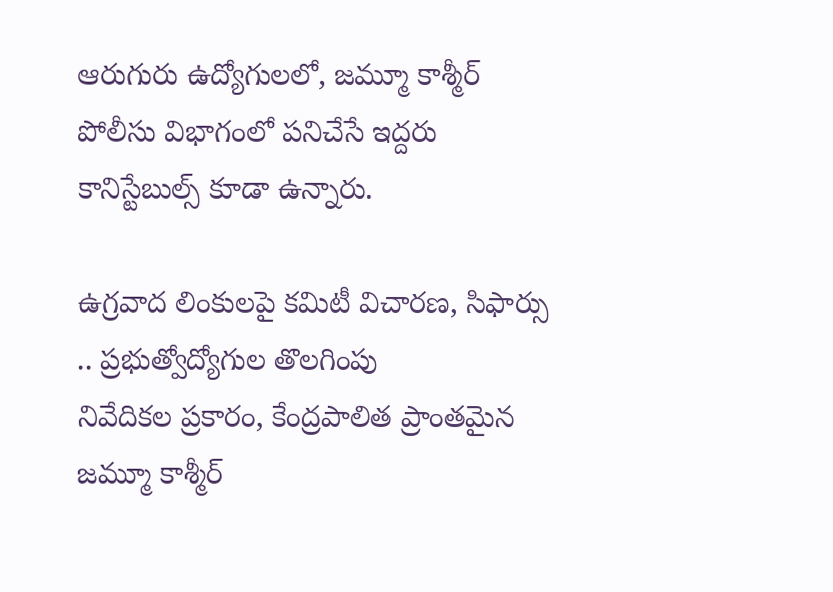ఆరుగురు ఉద్యోగులలో, జమ్మూ కాశ్మీర్ పోలీసు విభాగంలో పనిచేసే ఇద్దరు కానిస్టేబుల్స్ కూడా ఉన్నారు.

ఉగ్రవాద లింకులపై కమిటీ విచారణ, సిఫార్సు .. ప్రభుత్వోద్యోగుల తొలగింపు
నివేదికల ప్రకారం, కేంద్రపాలిత ప్రాంతమైన జమ్మూ కాశ్మీర్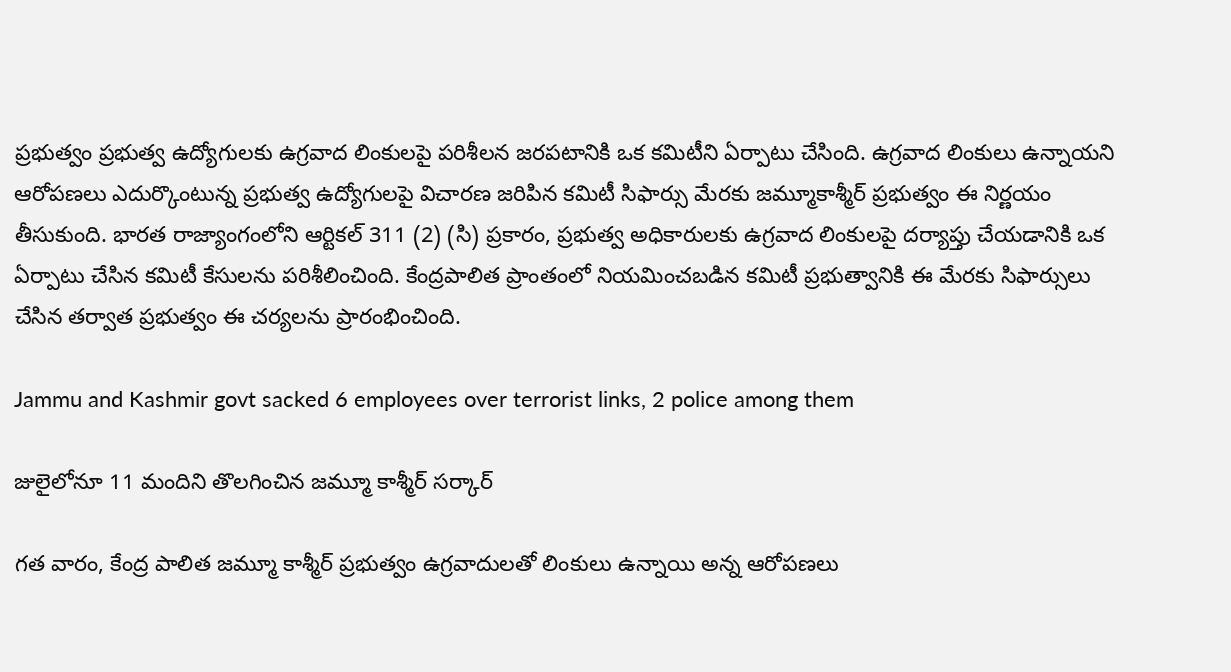ప్రభుత్వం ప్రభుత్వ ఉద్యోగులకు ఉగ్రవాద లింకులపై పరిశీలన జరపటానికి ఒక కమిటీని ఏర్పాటు చేసింది. ఉగ్రవాద లింకులు ఉన్నాయని ఆరోపణలు ఎదుర్కొంటున్న ప్రభుత్వ ఉద్యోగులపై విచారణ జరిపిన కమిటీ సిఫార్సు మేరకు జమ్మూకాశ్మీర్ ప్రభుత్వం ఈ నిర్ణయం తీసుకుంది. భారత రాజ్యాంగంలోని ఆర్టికల్ 311 (2) (సి) ప్రకారం, ప్రభుత్వ అధికారులకు ఉగ్రవాద లింకులపై దర్యాప్తు చేయడానికి ఒక ఏర్పాటు చేసిన కమిటీ కేసులను పరిశీలించింది. కేంద్రపాలిత ప్రాంతంలో నియమించబడిన కమిటీ ప్రభుత్వానికి ఈ మేరకు సిఫార్సులు చేసిన తర్వాత ప్రభుత్వం ఈ చర్యలను ప్రారంభించింది.

Jammu and Kashmir govt sacked 6 employees over terrorist links, 2 police among them

జులైలోనూ 11 మందిని తొలగించిన జమ్మూ కాశ్మీర్ సర్కార్

గత వారం, కేంద్ర పాలిత జమ్మూ కాశ్మీర్ ప్రభుత్వం ఉగ్రవాదులతో లింకులు ఉన్నాయి అన్న ఆరోపణలు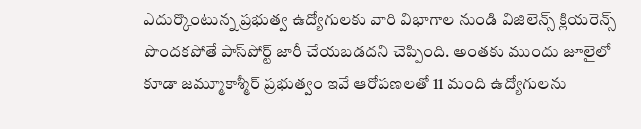ఎదుర్కొంటున్న ప్రభుత్వ ఉద్యోగులకు వారి విభాగాల నుండి విజిలెన్స్ క్లియరెన్స్ పొందకపోతే పాస్‌పోర్ట్ జారీ చేయబడదని చెప్పింది. అంతకు ముందు జూలైలో కూడా జమ్మూకాశ్మీర్ ప్రభుత్వం ఇవే ఆరోపణలతో 11 మంది ఉద్యోగులను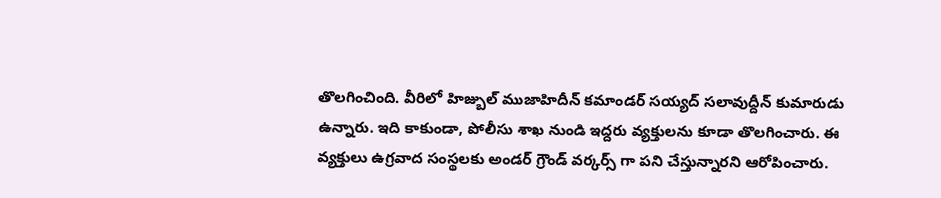తొలగించింది. వీరిలో హిజ్బుల్ ముజాహిదీన్ కమాండర్ సయ్యద్ సలావుద్దీన్ కుమారుడు ఉన్నారు. ఇది కాకుండా, పోలీసు శాఖ నుండి ఇద్దరు వ్యక్తులను కూడా తొలగించారు. ఈ వ్యక్తులు ఉగ్రవాద సంస్థలకు అండర్ గ్రౌండ్ వర్కర్స్ గా పని చేస్తున్నారని ఆరోపించారు.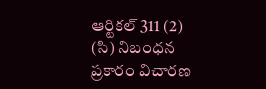ఆర్టికల్ 311 (2) (సి) నిబంధన ప్రకారం విచారణ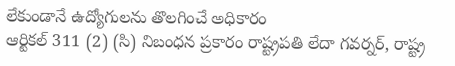లేకుండానే ఉద్యోగులను తొలగించే అధికారం
ఆర్టికల్ 311 (2) (సి) నిబంధన ప్రకారం రాష్ట్రపతి లేదా గవర్నర్, రాష్ట్ర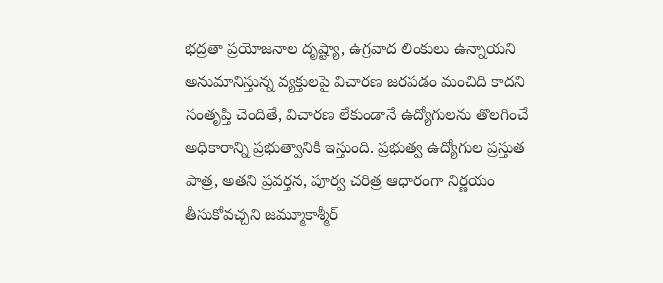భద్రతా ప్రయోజనాల దృష్ట్యా, ఉగ్రవాద లింకులు ఉన్నాయని అనుమానిస్తున్న వ్యక్తులపై విచారణ జరపడం మంచిది కాదని సంతృప్తి చెందితే, విచారణ లేకుండానే ఉద్యోగులను తొలగించే అధికారాన్ని ప్రభుత్వానికి ఇస్తుంది. ప్రభుత్వ ఉద్యోగుల ప్రస్తుత పాత్ర, అతని ప్రవర్తన, పూర్వ చరిత్ర ఆధారంగా నిర్ణయం తీసుకోవచ్చని జమ్మూకాశ్మీర్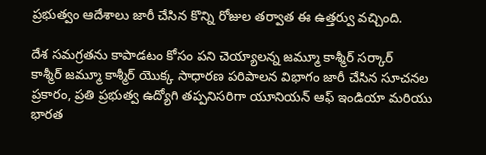ప్రభుత్వం ఆదేశాలు జారీ చేసిన కొన్ని రోజుల తర్వాత ఈ ఉత్తర్వు వచ్చింది.

దేశ సమగ్రతను కాపాడటం కోసం పని చెయ్యాలన్న జమ్మూ కాశ్మీర్ సర్కార్
కాశ్మీర్ జమ్మూ కాశ్మీర్ యొక్క సాధారణ పరిపాలన విభాగం జారీ చేసిన సూచనల ప్రకారం, ప్రతి ప్రభుత్వ ఉద్యోగి తప్పనిసరిగా యూనియన్ ఆఫ్ ఇండియా మరియు భారత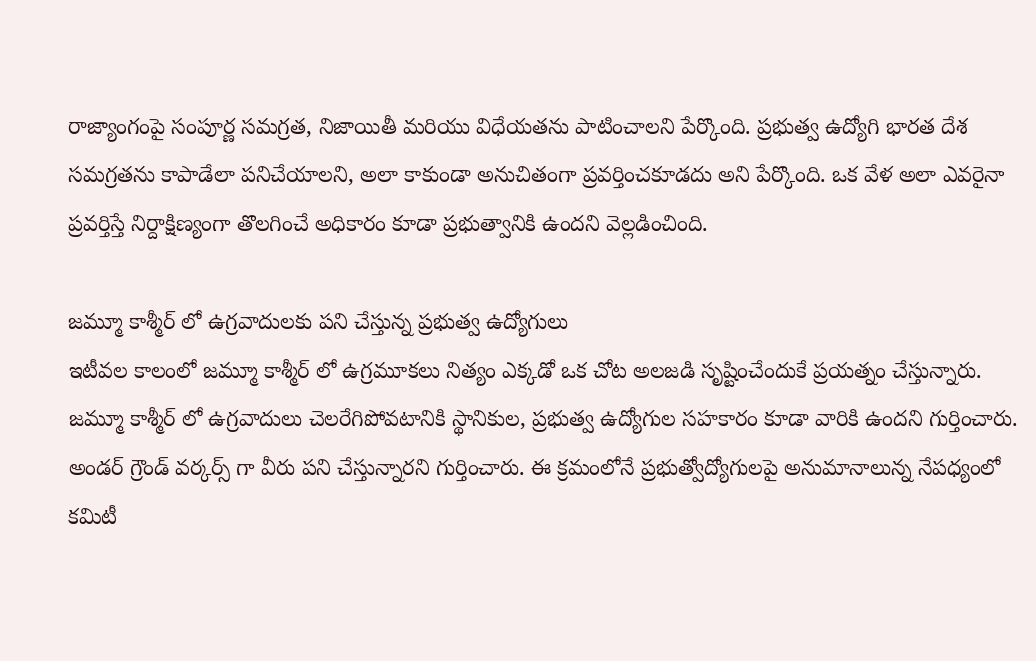రాజ్యాంగంపై సంపూర్ణ సమగ్రత, నిజాయితీ మరియు విధేయతను పాటించాలని పేర్కొంది. ప్రభుత్వ ఉద్యోగి భారత దేశ సమగ్రతను కాపాడేలా పనిచేయాలని, అలా కాకుండా అనుచితంగా ప్రవర్తించకూడదు అని పేర్కొంది. ఒక వేళ అలా ఎవరైనా ప్రవర్తిస్తే నిర్దాక్షిణ్యంగా తొలగించే అధికారం కూడా ప్రభుత్వానికి ఉందని వెల్లడించింది.

జమ్మూ కాశ్మీర్ లో ఉగ్రవాదులకు పని చేస్తున్న ప్రభుత్వ ఉద్యోగులు
ఇటీవల కాలంలో జమ్మూ కాశ్మీర్ లో ఉగ్రమూకలు నిత్యం ఎక్కడో ఒక చోట అలజడి సృష్టించేందుకే ప్రయత్నం చేస్తున్నారు. జమ్మూ కాశ్మీర్ లో ఉగ్రవాదులు చెలరేగిపోవటానికి స్థానికుల, ప్రభుత్వ ఉద్యోగుల సహకారం కూడా వారికి ఉందని గుర్తించారు. అండర్ గ్రౌండ్ వర్కర్స్ గా వీరు పని చేస్తున్నారని గుర్తించారు. ఈ క్రమంలోనే ప్రభుత్వోద్యోగులపై అనుమానాలున్న నేపధ్యంలో కమిటీ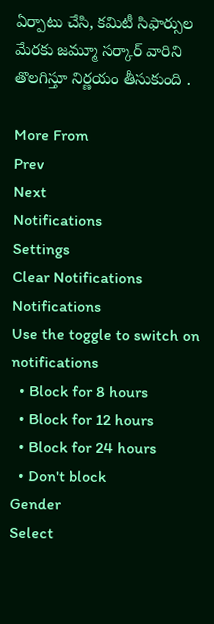ఏర్పాటు చేసి, కమిటీ సిఫార్సుల మేరకు జమ్మూ సర్కార్ వారిని తొలగిస్తూ నిర్ణయం తీసుకుంది .

More From
Prev
Next
Notifications
Settings
Clear Notifications
Notifications
Use the toggle to switch on notifications
  • Block for 8 hours
  • Block for 12 hours
  • Block for 24 hours
  • Don't block
Gender
Select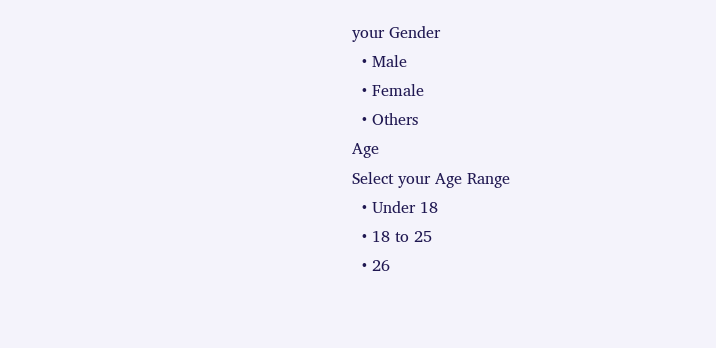your Gender
  • Male
  • Female
  • Others
Age
Select your Age Range
  • Under 18
  • 18 to 25
  • 26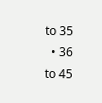to 35
  • 36 to 45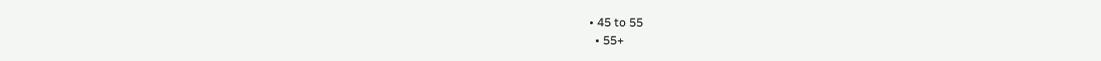• 45 to 55
  • 55+